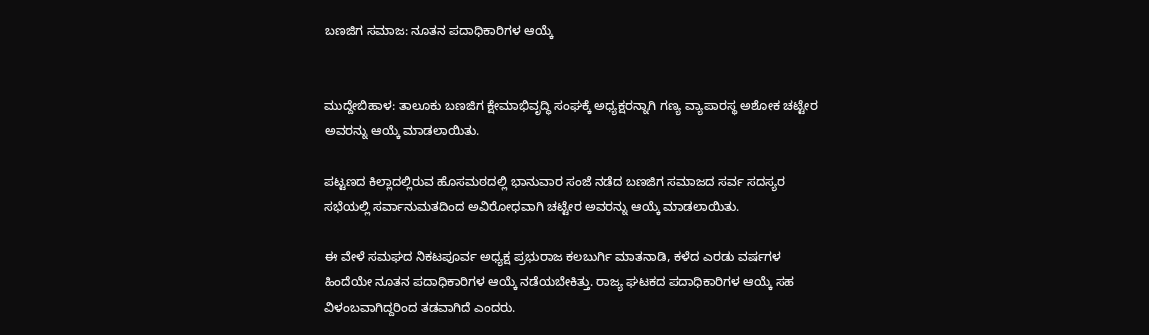ಬಣಜಿಗ ಸಮಾಜ: ನೂತನ ಪದಾಧಿಕಾರಿಗಳ ಆಯ್ಕೆ


ಮುದ್ದೇಬಿಹಾಳ: ತಾಲೂಕು ಬಣಜಿಗ ಕ್ಷೇಮಾಭಿವೃದ್ಧಿ ಸಂಘಕ್ಕೆ ಅಧ್ಯಕ್ಷರನ್ನಾಗಿ ಗಣ್ಯ ವ್ಯಾಪಾರಸ್ಥ ಅಶೋಕ ಚಟ್ಟೇರ ಅವರನ್ನು ಆಯ್ಕೆ ಮಾಡಲಾಯಿತು.

ಪಟ್ಟಣದ ಕಿಲ್ಲಾದಲ್ಲಿರುವ ಹೊಸಮಠದಲ್ಲಿ ಭಾನುವಾರ ಸಂಜೆ ನಡೆದ ಬಣಜಿಗ ಸಮಾಜದ ಸರ್ವ ಸದಸ್ಯರ ಸಭೆಯಲ್ಲಿ ಸರ್ವಾನುಮತದಿಂದ ಅವಿರೋಧವಾಗಿ ಚಟ್ಟೇರ ಅವರನ್ನು ಆಯ್ಕೆ ಮಾಡಲಾಯಿತು.

ಈ ವೇಳೆ ಸಮಘದ ನಿಕಟಪೂರ್ವ ಅಧ್ಯಕ್ಷ ಪ್ರಭುರಾಜ ಕಲಬುರ್ಗಿ ಮಾತನಾಡಿ, ಕಳೆದ ಎರಡು ವರ್ಷಗಳ ಹಿಂದೆಯೇ ನೂತನ ಪದಾಧಿಕಾರಿಗಳ ಆಯ್ಕೆ ನಡೆಯಬೇಕಿತ್ತು. ರಾಜ್ಯ ಘಟಕದ ಪದಾಧಿಕಾರಿಗಳ ಆಯ್ಕೆ ಸಹ ವಿಳಂಬವಾಗಿದ್ದರಿಂದ ತಡವಾಗಿದೆ ಎಂದರು.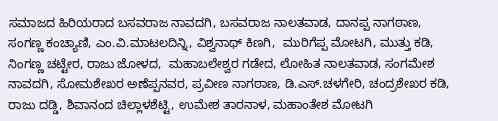ಸಮಾಜದ ಹಿರಿಯರಾದ ಬಸವರಾಜ ನಾವದಗಿ, ಬಸವರಾಜ ನಾಲತವಾಡ, ದಾನಪ್ಪ ನಾಗಠಾಣ, ಸಂಗಣ್ಣ ಕಂಚ್ಯಾಣಿ, ಎಂ.ವಿ.ಮಾಟಲದಿನ್ನಿ, ವಿಶ್ವನಾಥ್ ಕಿಣಗಿ,  ಮುರಿಗೆಪ್ಪ ಮೋಟಗಿ, ಮುತ್ತು ಕಡಿ, ನಿಂಗಣ್ಣ ಚಟ್ಟೇರ, ರಾಜು ಜೋಳದ,  ಮಹಾಬಲೇಶ್ವರ ಗಡೇದ, ಲೋಹಿತ ನಾಲತವಾಡ, ಸಂಗಮೇಶ ನಾವದಗಿ, ಸೋಮಶೇಖರ ಅಣೆಪ್ಪನವರ, ಪ್ರವೀಣ ನಾಗಠಾಣ, ಡಿ.ಎಸ್.ಚಳಗೇರಿ, ಚಂದ್ರಶೇಖರ ಕಡಿ, ರಾಜು ದಡ್ಡಿ, ಶಿವಾನಂದ ಚಿಲ್ಲಾಳಶೆಟ್ಟಿ, ಉಮೇಶ ತಾರನಾಳ, ಮಹಾಂತೇಶ ಮೋಟಗಿ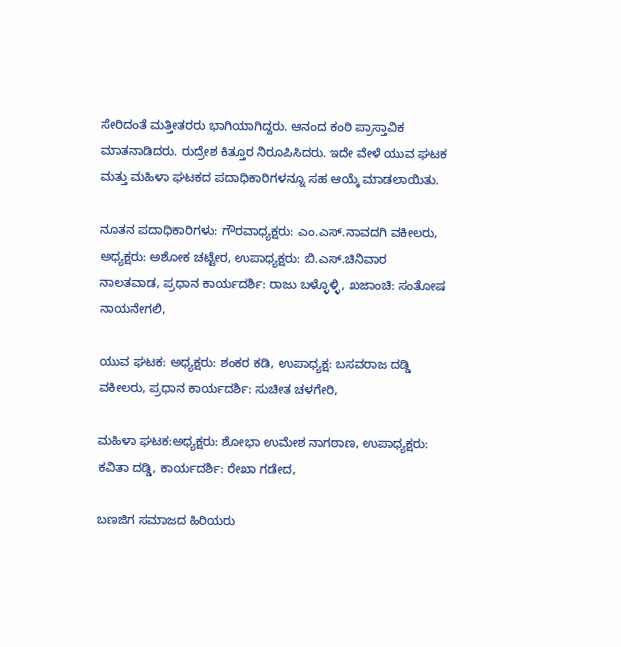ಸೇರಿದಂತೆ ಮತ್ತೀತರರು ಭಾಗಿಯಾಗಿದ್ದರು. ಆನಂದ ಕಂಠಿ ಪ್ರಾಸ್ತಾವಿಕ ಮಾತನಾಡಿದರು. ರುದ್ರೇಶ ಕಿತ್ತೂರ ನಿರೂಪಿಸಿದರು. ಇದೇ ವೇಳೆ ಯುವ ಘಟಕ ಮತ್ತು ಮಹಿಳಾ ಘಟಕದ ಪದಾಧಿಕಾರಿಗಳನ್ನೂ ಸಹ ಆಯ್ಕೆ ಮಾಡಲಾಯಿತು.

ನೂತನ ಪದಾಧಿಕಾರಿಗಳು: ಗೌರವಾಧ್ಯಕ್ಷರು: ಎಂ.ಎಸ್.ನಾವದಗಿ ವಕೀಲರು, ಅಧ್ಯಕ್ಷರು: ಅಶೋಕ ಚಟ್ಟೇರ, ಉಪಾಧ್ಯಕ್ಷರು: ಬಿ.ಎಸ್.ಚಿನಿವಾರ ನಾಲತವಾಡ, ಪ್ರಧಾನ ಕಾರ್ಯದರ್ಶಿ: ರಾಜು ಬಳ್ಳೊಳ್ಳಿ, ಖಜಾಂಚಿ: ಸಂತೋಷ ನಾಯನೇಗಲಿ,

ಯುವ ಘಟಕ: ಅಧ್ಯಕ್ಷರು: ಶಂಕರ ಕಡಿ, ಉಪಾಧ್ಯಕ್ಷ: ಬಸವರಾಜ ದಡ್ಡಿ ವಕೀಲರು, ಪ್ರಧಾನ ಕಾರ್ಯದರ್ಶಿ: ಸುಚೀತ ಚಳಗೇರಿ,

ಮಹಿಳಾ ಘಟಕ:ಅಧ್ಯಕ್ಷರು: ಶೋಭಾ ಉಮೇಶ ನಾಗಠಾಣ, ಉಪಾಧ್ಯಕ್ಷರು: ಕವಿತಾ ದಡ್ಡಿ, ಕಾರ್ಯದರ್ಶಿ: ರೇಖಾ ಗಡೇದ,

ಬಣಜಿಗ ಸಮಾಜದ ಹಿರಿಯರು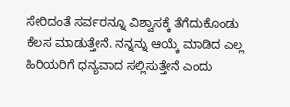ಸೇರಿದಂತೆ ಸರ್ವರನ್ನೂ ವಿಶ್ವಾಸಕ್ಕೆ ತೆಗೆದುಕೊಂಡು ಕೆಲಸ ಮಾಡುತ್ತೇನೆ. ನನ್ನನ್ನು ಆಯ್ಕೆ ಮಾಡಿದ ಎಲ್ಲ ಹಿರಿಯರಿಗೆ ಧನ್ಯವಾದ ಸಲ್ಲಿಸುತ್ತೇನೆ ಎಂದು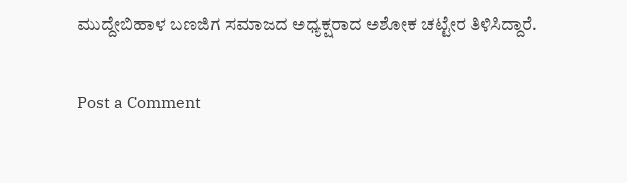ಮುದ್ದೇಬಿಹಾಳ ಬಣಜಿಗ ಸಮಾಜದ ಅಧ್ಯಕ್ಷರಾದ ಅಶೋಕ ಚಟ್ಟೇರ ತಿಳಿಸಿದ್ದಾರೆ.

Post a Comment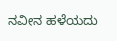ನವೀನ ಹಳೆಯದು